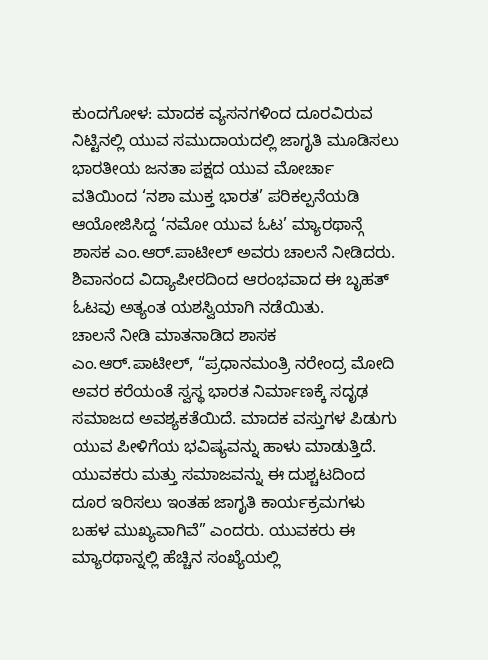ಕುಂದಗೋಳ: ಮಾದಕ ವ್ಯಸನಗಳಿಂದ ದೂರವಿರುವ ನಿಟ್ಟಿನಲ್ಲಿ ಯುವ ಸಮುದಾಯದಲ್ಲಿ ಜಾಗೃತಿ ಮೂಡಿಸಲು ಭಾರತೀಯ ಜನತಾ ಪಕ್ಷದ ಯುವ ಮೋರ್ಚಾ ವತಿಯಿಂದ ‘ನಶಾ ಮುಕ್ತ ಭಾರತ’ ಪರಿಕಲ್ಪನೆಯಡಿ ಆಯೋಜಿಸಿದ್ದ ‘ನಮೋ ಯುವ ಓಟ’ ಮ್ಯಾರಥಾನ್ಗೆ ಶಾಸಕ ಎಂ.ಆರ್.ಪಾಟೀಲ್ ಅವರು ಚಾಲನೆ ನೀಡಿದರು. ಶಿವಾನಂದ ವಿದ್ಯಾಪೀಠದಿಂದ ಆರಂಭವಾದ ಈ ಬೃಹತ್ ಓಟವು ಅತ್ಯಂತ ಯಶಸ್ವಿಯಾಗಿ ನಡೆಯಿತು.
ಚಾಲನೆ ನೀಡಿ ಮಾತನಾಡಿದ ಶಾಸಕ ಎಂ.ಆರ್.ಪಾಟೀಲ್, “ಪ್ರಧಾನಮಂತ್ರಿ ನರೇಂದ್ರ ಮೋದಿ ಅವರ ಕರೆಯಂತೆ ಸ್ವಸ್ಥ ಭಾರತ ನಿರ್ಮಾಣಕ್ಕೆ ಸದೃಢ ಸಮಾಜದ ಅವಶ್ಯಕತೆಯಿದೆ. ಮಾದಕ ವಸ್ತುಗಳ ಪಿಡುಗು ಯುವ ಪೀಳಿಗೆಯ ಭವಿಷ್ಯವನ್ನು ಹಾಳು ಮಾಡುತ್ತಿದೆ. ಯುವಕರು ಮತ್ತು ಸಮಾಜವನ್ನು ಈ ದುಶ್ಚಟದಿಂದ ದೂರ ಇರಿಸಲು ಇಂತಹ ಜಾಗೃತಿ ಕಾರ್ಯಕ್ರಮಗಳು ಬಹಳ ಮುಖ್ಯವಾಗಿವೆ” ಎಂದರು. ಯುವಕರು ಈ ಮ್ಯಾರಥಾನ್ನಲ್ಲಿ ಹೆಚ್ಚಿನ ಸಂಖ್ಯೆಯಲ್ಲಿ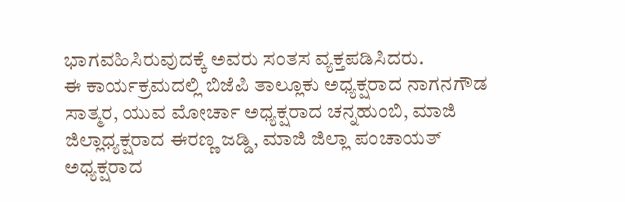ಭಾಗವಹಿಸಿರುವುದಕ್ಕೆ ಅವರು ಸಂತಸ ವ್ಯಕ್ತಪಡಿಸಿದರು.
ಈ ಕಾರ್ಯಕ್ರಮದಲ್ಲಿ ಬಿಜೆಪಿ ತಾಲ್ಲೂಕು ಅಧ್ಯಕ್ಷರಾದ ನಾಗನಗೌಡ ಸಾತ್ಮರ, ಯುವ ಮೋರ್ಚಾ ಅಧ್ಯಕ್ಷರಾದ ಚನ್ನಹುಂಬಿ, ಮಾಜಿ ಜಿಲ್ಲಾಧ್ಯಕ್ಷರಾದ ಈರಣ್ಣ ಜಡ್ಡಿ, ಮಾಜಿ ಜಿಲ್ಲಾ ಪಂಚಾಯತ್ ಅಧ್ಯಕ್ಷರಾದ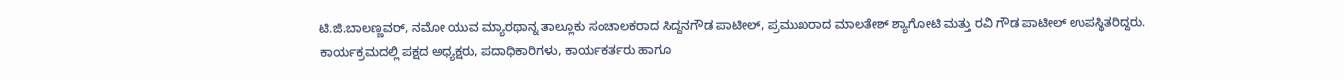ಟಿ.ಜಿ.ಬಾಲಣ್ಣವರ್, ನಮೋ ಯುವ ಮ್ಯಾರಥಾನ್ನ ತಾಲ್ಲೂಕು ಸಂಚಾಲಕರಾದ ಸಿದ್ದನಗೌಡ ಪಾಟೀಲ್, ಪ್ರಮುಖರಾದ ಮಾಲತೇಶ್ ಶ್ಯಾಗೋಟಿ ಮತ್ತು ರವಿ ಗೌಡ ಪಾಟೀಲ್ ಉಪಸ್ಥಿತರಿದ್ದರು.
ಕಾರ್ಯಕ್ರಮದಲ್ಲಿ ಪಕ್ಷದ ಅಧ್ಯಕ್ಷರು, ಪದಾಧಿಕಾರಿಗಳು, ಕಾರ್ಯಕರ್ತರು ಹಾಗೂ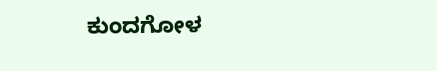ಕುಂದಗೋಳ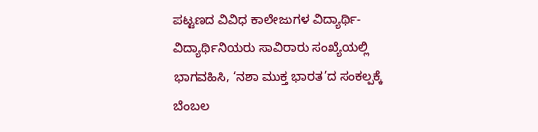ಪಟ್ಟಣದ ವಿವಿಧ ಕಾಲೇಜುಗಳ ವಿದ್ಯಾರ್ಥಿ-ವಿದ್ಯಾರ್ಥಿನಿಯರು ಸಾವಿರಾರು ಸಂಖ್ಯೆಯಲ್ಲಿ ಭಾಗವಹಿಸಿ, ‘ನಶಾ ಮುಕ್ತ ಭಾರತ’ದ ಸಂಕಲ್ಪಕ್ಕೆ ಬೆಂಬಲ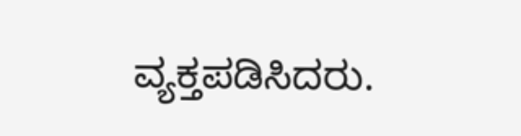ವ್ಯಕ್ತಪಡಿಸಿದರು.